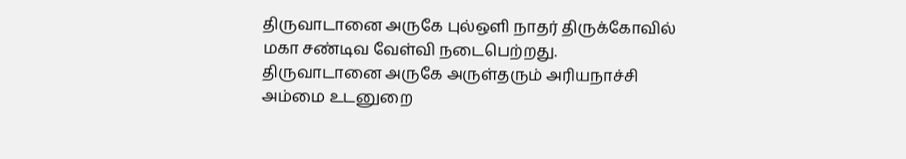திருவாடானை அருகே புல்ஒளி நாதர் திருக்கோவில் மகா சண்டிவ வேள்வி நடைபெற்றது.
திருவாடானை அருகே அருள்தரும் அரியநாச்சி அம்மை உடனுறை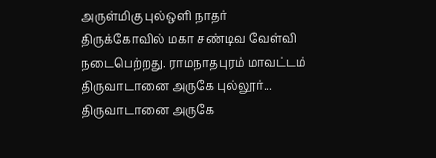அருள்மிகு புல்ஒளி நாதர் திருக்கோவில் மகா சண்டிவ வேள்வி நடைபெற்றது. ராமநாதபுரம் மாவட்டம் திருவாடானை அருகே புல்லூர்...
திருவாடானை அருகே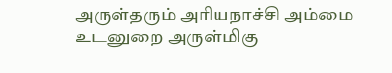அருள்தரும் அரியநாச்சி அம்மை உடனுறை அருள்மிகு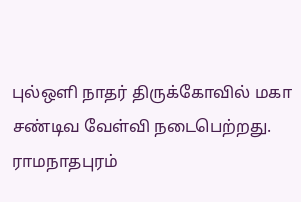புல்ஒளி நாதர் திருக்கோவில் மகா சண்டிவ வேள்வி நடைபெற்றது. ராமநாதபுரம்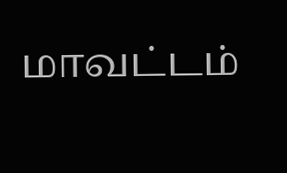மாவட்டம்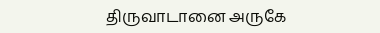திருவாடானை அருகே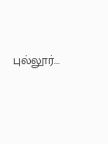புல்லூர்...